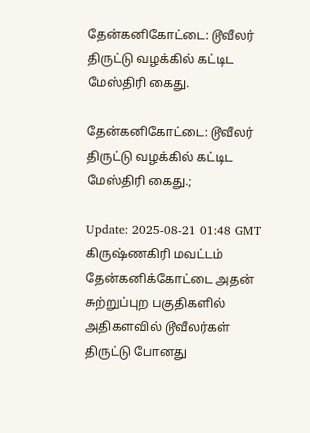தேன்கனிகோட்டை: டூவீலர் திருட்டு வழக்கில் கட்டிட மேஸ்திரி கைது.

தேன்கனிகோட்டை: டூவீலர் திருட்டு வழக்கில் கட்டிட மேஸ்திரி கைது.;

Update: 2025-08-21 01:48 GMT
கிருஷ்ணகிரி மவட்டம் தேன்கனிக்கோட்டை அதன் சுற்றுப்புற பகுதிகளில் அதிகளவில் டூவீலர்கள் திருட்டு போனது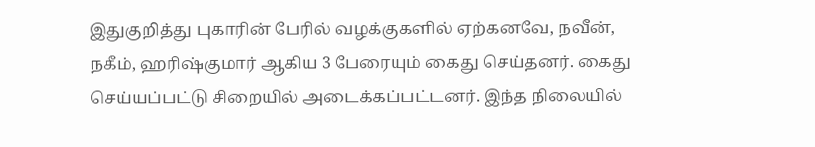இதுகுறித்து புகாரின் பேரில் வழக்குகளில் ஏற்கனவே, நவீன், நகீம், ஹரிஷ்குமார் ஆகிய 3 பேரையும் கைது செய்தனர். கைது செய்யப்பட்டு சிறையில் அடைக்கப்பட்டனர். இந்த நிலையில்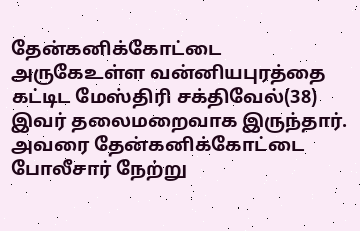தேன்கனிக்கோட்டை அருகேஉள்ள வன்னியபுரத்தை கட்டிட மேஸ்திரி சக்திவேல்(38) இவர் தலைமறைவாக இருந்தார். அவரை தேன்கனிக்கோட்டை போலீசார் நேற்று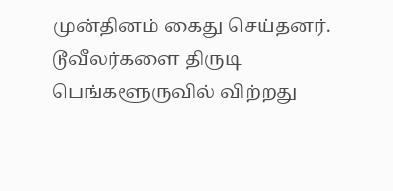முன்தினம் கைது செய்தனர். டூவீலர்களை திருடி பெங்களூருவில் விற்றது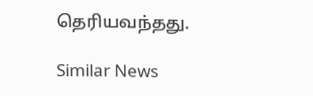தெரியவந்தது.

Similar News